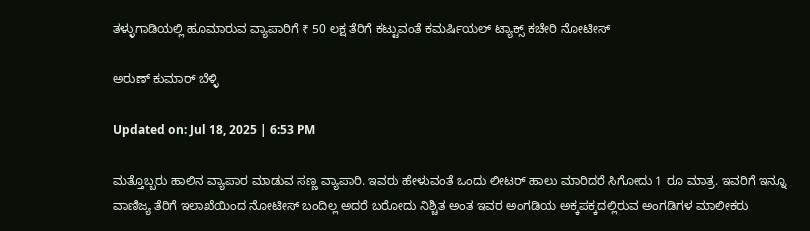ತಳ್ಳುಗಾಡಿಯಲ್ಲಿ ಹೂಮಾರುವ ವ್ಯಾಪಾರಿಗೆ ₹ 50 ಲಕ್ಷ ತೆರಿಗೆ ಕಟ್ಟುವಂತೆ ಕಮರ್ಷಿಯಲ್ ಟ್ಯಾಕ್ಸ್ ಕಚೇರಿ ನೋಟೀಸ್

ಅರುಣ್ ಕುಮಾರ್ ಬೆಳ್ಳಿ

Updated on: Jul 18, 2025 | 6:53 PM

ಮತ್ತೊಬ್ಬರು ಹಾಲಿನ ವ್ಯಾಪಾರ ಮಾಡುವ ಸಣ್ಣ ವ್ಯಾಪಾರಿ. ಇವರು ಹೇಳುವಂತೆ ಒಂದು ಲೀಟರ್ ಹಾಲು ಮಾರಿದರೆ ಸಿಗೋದು 1 ರೂ ಮಾತ್ರ. ಇವರಿಗೆ ಇನ್ನೂ ವಾಣಿಜ್ಯ ತೆರಿಗೆ ಇಲಾಖೆಯಿಂದ ನೋಟೀಸ್ ಬಂದಿಲ್ಲ ಅದರೆ ಬರೋದು ನಿಶ್ಚಿತ ಅಂತ ಇವರ ಅಂಗಡಿಯ ಅಕ್ಕಪಕ್ಕದಲ್ಲಿರುವ ಅಂಗಡಿಗಳ ಮಾಲೀಕರು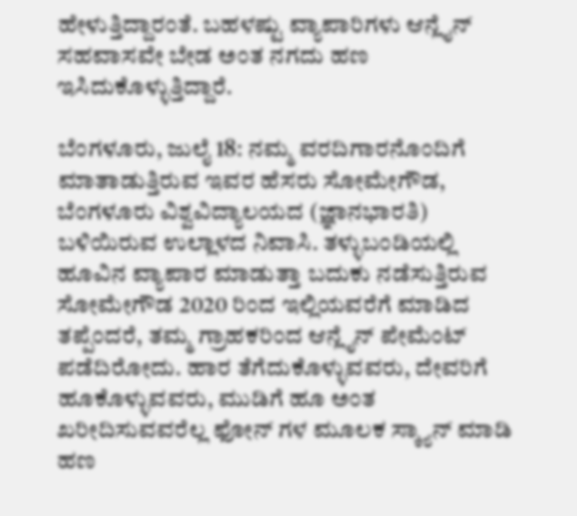ಹೇಳುತ್ತಿದ್ದಾರಂತೆ. ಬಹಳಷ್ಟು ವ್ಯಾಪಾರಿಗಳು ಆನ್ಲೈನ್ ಸಹವಾಸವೇ ಬೇಡ ಅಂತ ನಗದು ಹಣ ಇಸಿದುಕೊಳ್ಳುತ್ತಿದ್ದಾರೆ.

ಬೆಂಗಳೂರು, ಜುಲೈ 18: ನಮ್ಮ ವರದಿಗಾರನೊಂದಿಗೆ ಮಾತಾಡುತ್ತಿರುವ ಇವರ ಹೆಸರು ಸೋಮೇಗೌಡ, ಬೆಂಗಳೂರು ವಿಶ್ವವಿದ್ಯಾಲಯದ (ಜ್ಞಾನಭಾರತಿ) ಬಳಿಯಿರುವ ಉಲ್ಲಾಳದ ನಿವಾಸಿ. ತಳ್ಳುಬಂಡಿಯಲ್ಲಿ ಹೂವಿನ ವ್ಯಾಪಾರ ಮಾಡುತ್ತಾ ಬದುಕು ನಡೆಸುತ್ತಿರುವ ಸೋಮೇಗೌಡ 2020 ರಿಂದ ಇಲ್ಲಿಯವರೆಗೆ ಮಾಡಿದ ತಪ್ಪೆಂದರೆ, ತಮ್ಮ ಗ್ರಾಹಕರಿಂದ ಆನ್ಲೈನ್ ಪೇಮೆಂಟ್ ಪಡೆದಿರೋದು. ಹಾರ ತೆಗೆದುಕೊಳ್ಳುವವರು, ದೇವರಿಗೆ ಹೂಕೊಳ್ಳುವವರು, ಮುಡಿಗೆ ಹೂ ಅಂತ ಖರೀದಿಸುವವರೆಲ್ಲ ಫೋನ್ ಗಳ ಮೂಲಕ ಸ್ಕ್ಯಾನ್ ಮಾಡಿ ಹಣ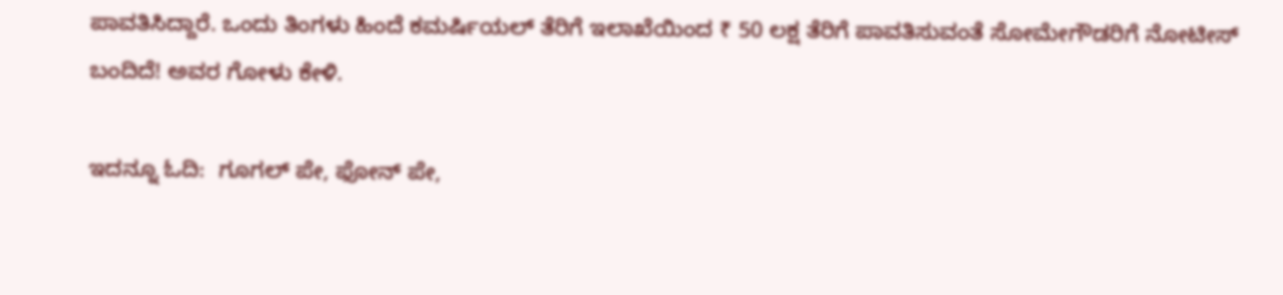ಪಾವತಿಸಿದ್ದಾರೆ. ಒಂದು ತಿಂಗಳು ಹಿಂದೆ ಕಮರ್ಷಿಯಲ್ ತೆರಿಗೆ ಇಲಾಖೆಯಿಂದ ₹ 50 ಲಕ್ಷ ತೆರಿಗೆ ಪಾವತಿಸುವಂತೆ ಸೋಮೇಗೌಡರಿಗೆ ನೋಟೀಸ್ ಬಂದಿದೆ! ಅವರ ಗೋಳು ಕೇಳಿ.

ಇದನ್ನೂ ಓದಿ:  ಗೂಗಲ್ ಪೇ, ಫೋನ್ ಪೇ,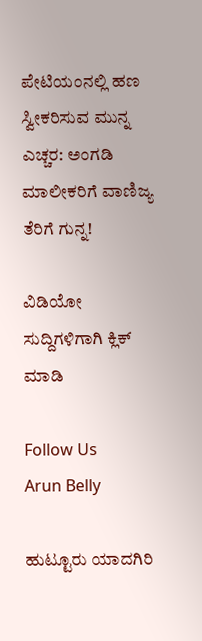ಪೇಟಿಯಂನಲ್ಲಿ ಹಣ ಸ್ವೀಕರಿಸುವ ಮುನ್ನ ಎಚ್ಚರ: ಅಂಗಡಿ ಮಾಲೀಕರಿಗೆ ವಾಣಿಜ್ಯ ತೆರಿಗೆ ಗುನ್ನ!

ವಿಡಿಯೋ ಸುದ್ದಿಗಳಿಗಾಗಿ ಕ್ಲಿಕ್ ಮಾಡಿ

Follow Us
Arun Belly

ಹುಟ್ಟೂರು ಯಾದಗಿರಿ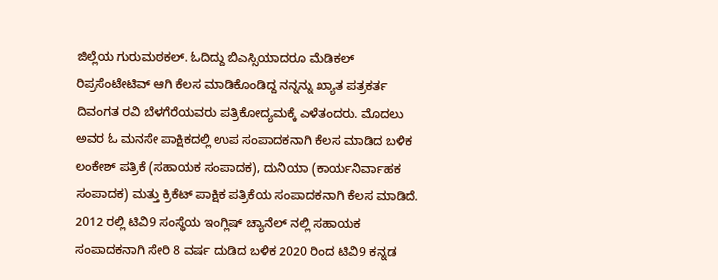ಜಿಲ್ಲೆಯ ಗುರುಮಠಕಲ್. ಓದಿದ್ದು ಬಿಎಸ್ಸಿಯಾದರೂ ಮೆಡಿಕಲ್ ರಿಪ್ರಸೆಂಟೇಟಿವ್ ಆಗಿ ಕೆಲಸ ಮಾಡಿಕೊಂಡಿದ್ದ ನನ್ನನ್ನು ಖ್ಯಾತ ಪತ್ರಕರ್ತ ದಿವಂಗತ ರವಿ ಬೆಳಗೆರೆಯವರು ಪತ್ರಿಕೋದ್ಯಮಕ್ಕೆ ಎಳೆತಂದರು. ಮೊದಲು ಅವರ ಓ ಮನಸೇ ಪಾಕ್ಷಿಕದಲ್ಲಿ ಉಪ ಸಂಪಾದಕನಾಗಿ ಕೆಲಸ ಮಾಡಿದ ಬಳಿಕ ಲಂಕೇಶ್ ಪತ್ರಿಕೆ (ಸಹಾಯಕ ಸಂಪಾದಕ), ದುನಿಯಾ (ಕಾರ್ಯನಿರ್ವಾಹಕ ಸಂಪಾದಕ) ಮತ್ತು ಕ್ರಿಕೆಟ್ ಪಾಕ್ಷಿಕ ಪತ್ರಿಕೆಯ ಸಂಪಾದಕನಾಗಿ ಕೆಲಸ ಮಾಡಿದೆ. 2012 ರಲ್ಲಿ ಟಿವಿ9 ಸಂಸ್ಥೆಯ ಇಂಗ್ಲಿಷ್ ಚ್ಯಾನೆಲ್ ನಲ್ಲಿ ಸಹಾಯಕ ಸಂಪಾದಕನಾಗಿ ಸೇರಿ 8 ವರ್ಷ ದುಡಿದ ಬಳಿಕ 2020 ರಿಂದ ಟಿವಿ9 ಕನ್ನಡ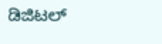ಡಿಜಿಟಲ್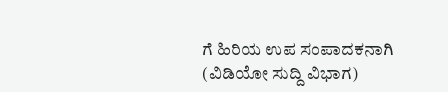ಗೆ ಹಿರಿಯ ಉಪ ಸಂಪಾದಕನಾಗಿ (ವಿಡಿಯೋ ಸುದ್ದಿ ವಿಭಾಗ)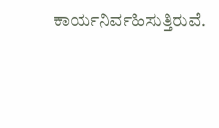ಕಾರ್ಯನಿರ್ವಹಿಸುತ್ತಿರುವೆ.